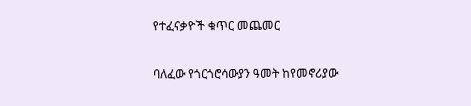የተፈናቃዮች ቁጥር መጨመር

ባለፈው የጎርጎሮሳውያን ዓመት ከየመኖሪያው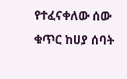የተፈናቀለው ሰው ቁጥር ከሀያ ሰባት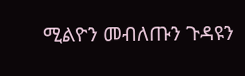ሚልዮን መብለጡን ጉዳዩን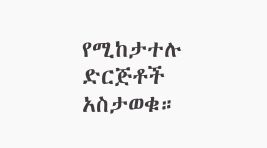የሚከታተሉ ድርጅቶች አስታወቁ።